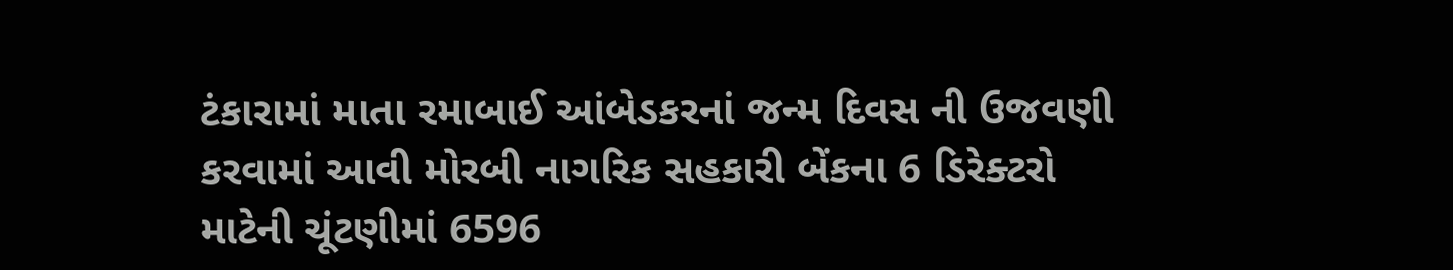ટંકારામાં માતા રમાબાઈ આંબેડકરનાં જન્મ દિવસ ની ઉજવણી કરવામાં આવી મોરબી નાગરિક સહકારી બેંકના 6 ડિરેક્ટરો માટેની ચૂંટણીમાં 6596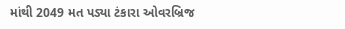માંથી 2049 મત પડ્યા ટંકારા ઓવરબ્રિજ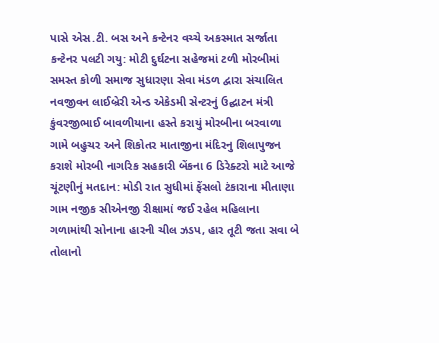પાસે એસ.ટી. બસ અને કન્ટેનર વચ્ચે અકસ્માત સર્જાતા કન્ટેનર પલટી ગયુ: મોટી દુર્ઘટના સહેજમાં ટળી મોરબીમાં સમસ્ત કોળી સમાજ સુધારણા સેવા મંડળ દ્વારા સંચાલિત નવજીવન લાઈબ્રેરી એન્ડ એકેડમી સેન્ટરનું ઉદ્ઘાટન મંત્રી કુંવરજીભાઈ બાવળીયાના હસ્તે કરાયું મોરબીના બરવાળા ગામે બહુચર અને શિકોતર માતાજીના મંદિરનુ શિલાપુજન કરાશે મોરબી નાગરિક સહકારી બેંકના 6 ડિરેક્ટરો માટે આજે ચૂંટણીનું મતદાન: મોડી રાત સુધીમાં ફેંસલો ટંકારાના મીતાણા ગામ નજીક સીએનજી રીક્ષામાં જઈ રહેલ મહિલાના ગળામાંથી સોનાના હારની ચીલ ઝડપ, હાર તૂટી જતા સવા બે તોલાનો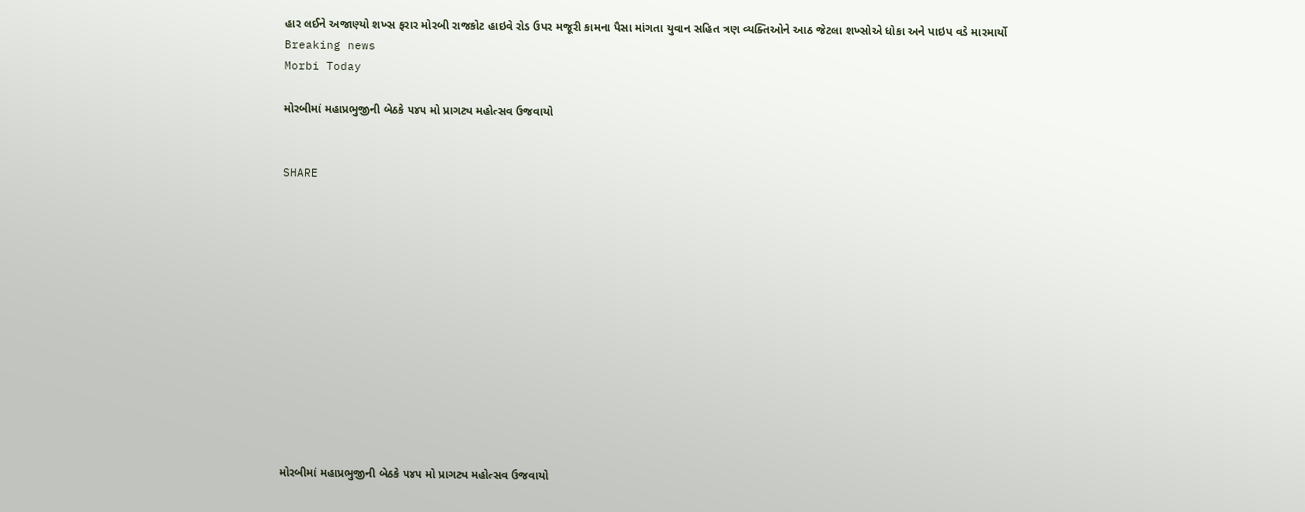હાર લઈને અજાણ્યો શખ્સ ફરાર મોરબી રાજકોટ હાઇવે રોડ ઉપર મજૂરી કામના પૈસા માંગતા યુવાન સહિત ત્રણ વ્યક્તિઓને આઠ જેટલા શખ્સોએ ધોકા અને પાઇપ વડે મારમાર્યો
Breaking news
Morbi Today

મોરબીમાં મહાપ્રભુજીની બેઠકે ૫૪૫ મો પ્રાગટ્ય મહોત્સવ ઉજવાયો


SHARE













મોરબીમાં મહાપ્રભુજીની બેઠકે ૫૪૫ મો પ્રાગટ્ય મહોત્સવ ઉજવાયો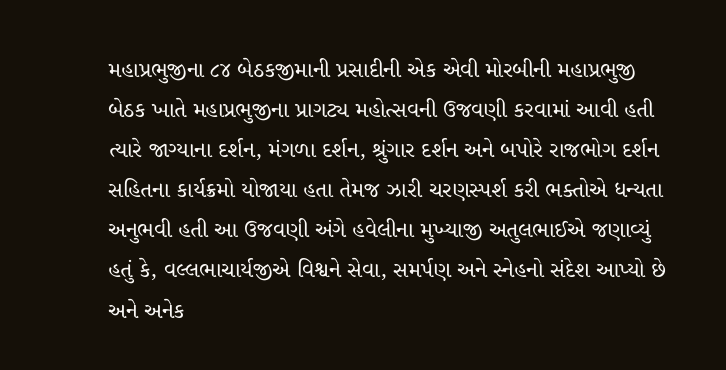મહાપ્રભુજીના ૮૪ બેઠકજીમાની પ્રસાદીની એક એવી મોરબીની મહાપ્રભુજી બેઠક ખાતે મહાપ્રભુજીના પ્રાગટ્ય મહોત્સવની ઉજવણી કરવામાં આવી હતી ત્યારે જાગ્યાના દર્શન, મંગળા દર્શન, શ્રુંગાર દર્શન અને બપોરે રાજભોગ દર્શન સહિતના કાર્યક્રમો યોજાયા હતા તેમજ ઝારી ચરણસ્પર્શ કરી ભક્તોએ ધન્યતા અનુભવી હતી આ ઉજવણી અંગે હવેલીના મુખ્યાજી અતુલભાઈએ જણાવ્યું હતું કે, વલ્લભાચાર્યજીએ વિશ્વને સેવા, સમર્પણ અને સ્નેહનો સંદેશ આપ્યો છે અને અનેક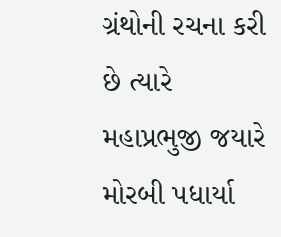ગ્રંથોની રચના કરી છે ત્યારે મહાપ્રભુજી જયારે મોરબી પધાર્યા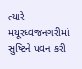ત્યારે મયૂરધ્વજનગરીમાં સુષ્ટિને પવન કરી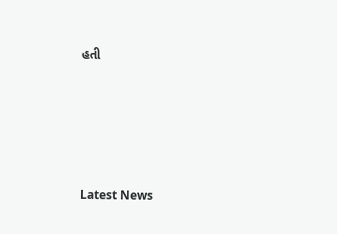હતી






Latest News